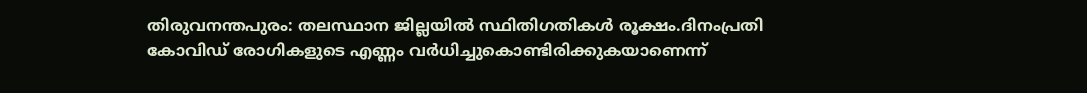തിരുവനന്തപുരം: തലസ്ഥാന ജില്ലയില്‍ സ്ഥിതിഗതികള്‍ രൂക്ഷം.ദിനംപ്രതി കോവിഡ് രോഗികളുടെ എണ്ണം വര്‍ധിച്ചുകൊണ്ടിരിക്കുകയാണെന്ന്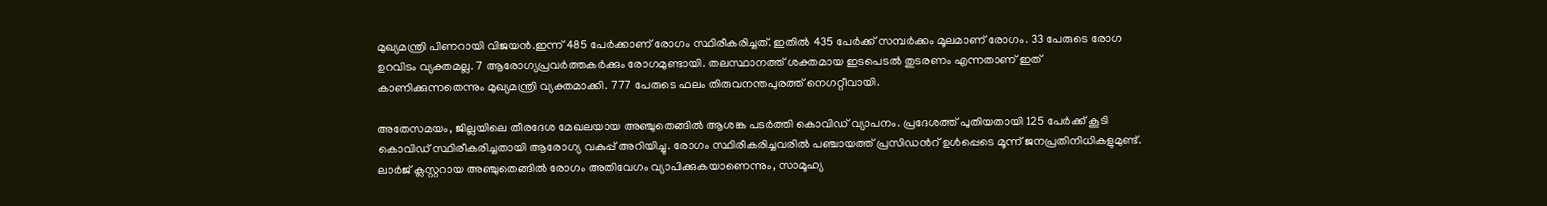മുഖ്യമന്ത്രി പിണറായി വിജയന്‍.ഇന്ന് 485 പേര്‍ക്കാണ് രോഗം സ്ഥിരീകരിച്ചത്. ഇതില്‍ 435 പേര്‍ക്ക് സമ്പര്‍ക്കം മൂലമാണ് രോഗം. 33 പേരുടെ രോഗ ഉറവിടം വ്യക്തമല്ല. 7 ആരോഗ്യപ്രവര്‍ത്തകര്‍ക്കും രോഗമുണ്ടായി. തലസ്ഥാനത്ത് ശക്തമായ ഇടപെടല്‍ തുടരണം എന്നതാണ് ഇത് കാണിക്കുന്നതെന്നും മുഖ്യമന്ത്രി വ്യക്തമാക്കി. 777 പേരുടെ ഫലം തിരുവനന്തപുരത്ത് നെഗറ്റീവായി.

അതേസമയം, ജില്ലയിലെ തീരദേശ മേഖലയായ അഞ്ചുതെങ്ങില്‍ ആശങ്ക പടര്‍ത്തി കൊവിഡ്‌ വ്യാപനം. പ്രദേശത്ത് പുതിയതായി 125 പേര്‍ക്ക് കൂടി കൊവിഡ് സ്ഥിരീകരിച്ചതായി ആരോഗ്യ വകുപ്പ് അറിയിച്ചു. രോഗം സ്ഥിരീകരിച്ചവരില്‍ പഞ്ചായത്ത് പ്രസിഡന്‍റ് ഉള്‍പ്പെടെ മൂന്ന് ജനപ്രതിനിധികളുമുണ്ട്. ലാര്‍ജ് ക്ലസ്റ്ററായ അഞ്ചുതെങ്ങില്‍ രോഗം അതിവേഗം വ്യാപിക്കുകയാണെന്നും, സാമൂഹ്യ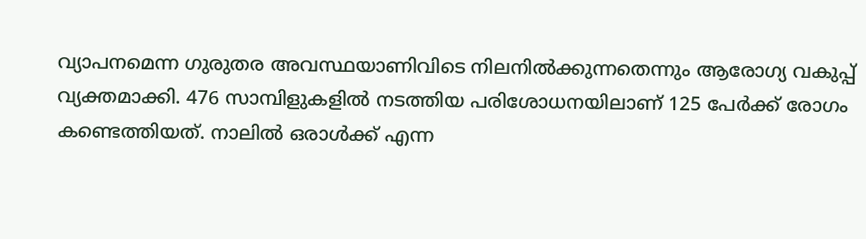വ്യാപനമെന്ന ഗുരുതര അവസ്ഥയാണിവിടെ നിലനില്‍ക്കുന്നതെന്നും ആരോഗ്യ വകുപ്പ് വ്യക്തമാക്കി. 476 സാമ്പിളുകളില്‍ നടത്തിയ പരിശോധനയിലാണ് 125 പേര്‍ക്ക് രോഗം കണ്ടെത്തിയത്. നാലില്‍ ഒരാള്‍ക്ക് എന്ന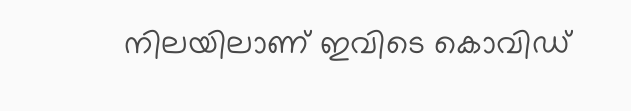നിലയിലാണ് ഇവിടെ കൊവിഡ്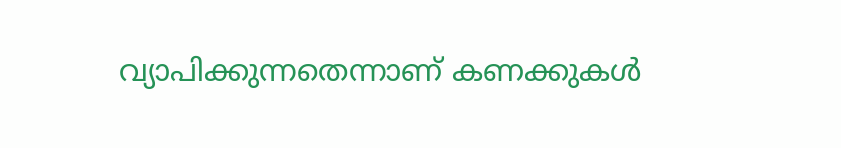വ്യാപിക്കുന്നതെന്നാണ് കണക്കുകള്‍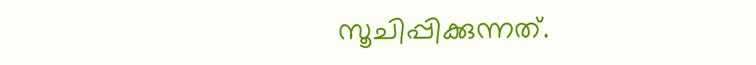സൂചിപ്പിക്കുന്നത്.